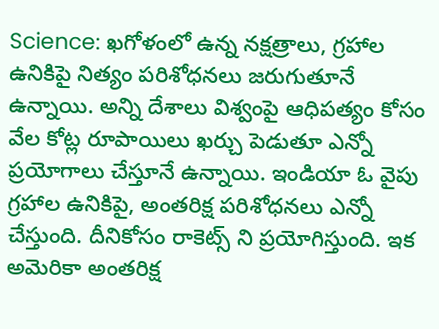Science: ఖగోళంలో ఉన్న నక్షత్రాలు, గ్రహాల ఉనికిపై నిత్యం పరిశోధనలు జరుగుతూనే ఉన్నాయి. అన్ని దేశాలు విశ్వంపై ఆధిపత్యం కోసం వేల కోట్ల రూపాయిలు ఖర్చు పెడుతూ ఎన్నో ప్రయోగాలు చేస్తూనే ఉన్నాయి. ఇండియా ఓ వైపు గ్రహాల ఉనికిపై, అంతరిక్ష పరిశోధనలు ఎన్నో చేస్తుంది. దీనికోసం రాకెట్స్ ని ప్రయోగిస్తుంది. ఇక అమెరికా అంతరిక్ష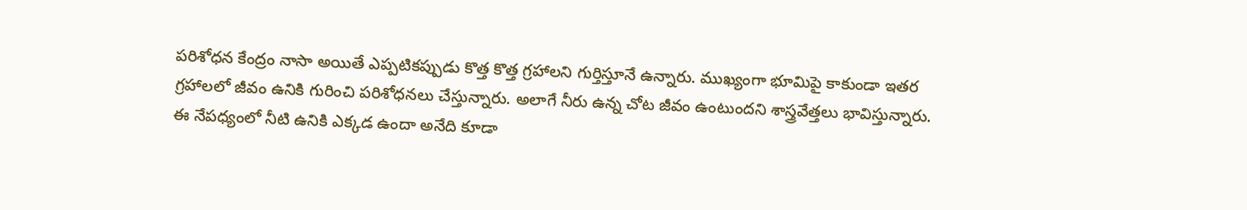పరిశోధన కేంద్రం నాసా అయితే ఎప్పటికప్పుడు కొత్త కొత్త గ్రహాలని గుర్తిస్తూనే ఉన్నారు. ముఖ్యంగా భూమిపై కాకుండా ఇతర గ్రహాలలో జీవం ఉనికి గురించి పరిశోధనలు చేస్తున్నారు. అలాగే నీరు ఉన్న చోట జీవం ఉంటుందని శాస్త్రవేత్తలు భావిస్తున్నారు.
ఈ నేపధ్యంలో నీటి ఉనికి ఎక్కడ ఉందా అనేది కూడా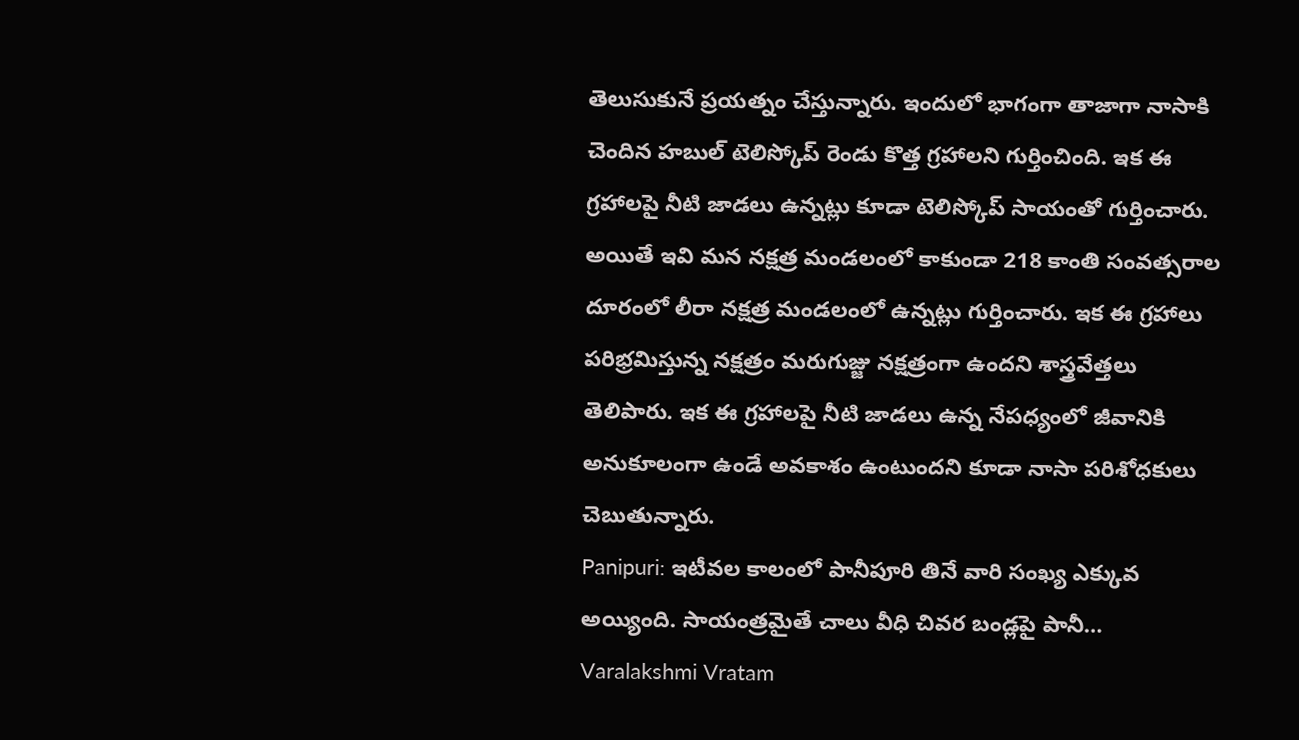తెలుసుకునే ప్రయత్నం చేస్తున్నారు. ఇందులో భాగంగా తాజాగా నాసాకి చెందిన హబుల్ టెలిస్కోప్ రెండు కొత్త గ్రహాలని గుర్తించింది. ఇక ఈ గ్రహాలపై నీటి జాడలు ఉన్నట్లు కూడా టెలిస్కోప్ సాయంతో గుర్తించారు. అయితే ఇవి మన నక్షత్ర మండలంలో కాకుండా 218 కాంతి సంవత్సరాల దూరంలో లీరా నక్షత్ర మండలంలో ఉన్నట్లు గుర్తించారు. ఇక ఈ గ్రహాలు పరిభ్రమిస్తున్న నక్షత్రం మరుగుజ్జు నక్షత్రంగా ఉందని శాస్త్రవేత్తలు తెలిపారు. ఇక ఈ గ్రహాలపై నీటి జాడలు ఉన్న నేపధ్యంలో జీవానికి అనుకూలంగా ఉండే అవకాశం ఉంటుందని కూడా నాసా పరిశోధకులు చెబుతున్నారు.
Panipuri: ఇటీవల కాలంలో పానీపూరి తినే వారి సంఖ్య ఎక్కువ అయ్యింది. సాయంత్రమైతే చాలు వీధి చివర బండ్లపై పానీ…
Varalakshmi Vratam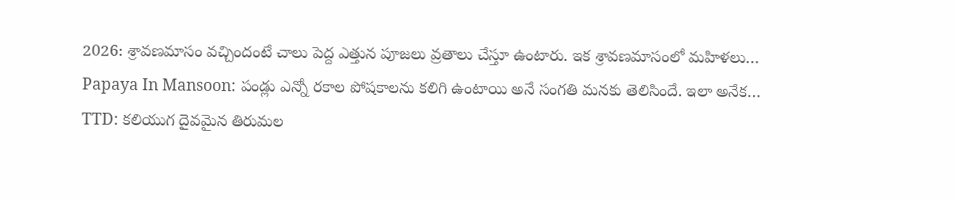2026: శ్రావణమాసం వచ్చిందంటే చాలు పెద్ద ఎత్తున పూజలు వ్రతాలు చేస్తూ ఉంటారు. ఇక శ్రావణమాసంలో మహిళలు…
Papaya In Mansoon: పండ్లు ఎన్నో రకాల పోషకాలను కలిగి ఉంటాయి అనే సంగతి మనకు తెలిసిందే. ఇలా అనేక…
TTD: కలియుగ దైవమైన తిరుమల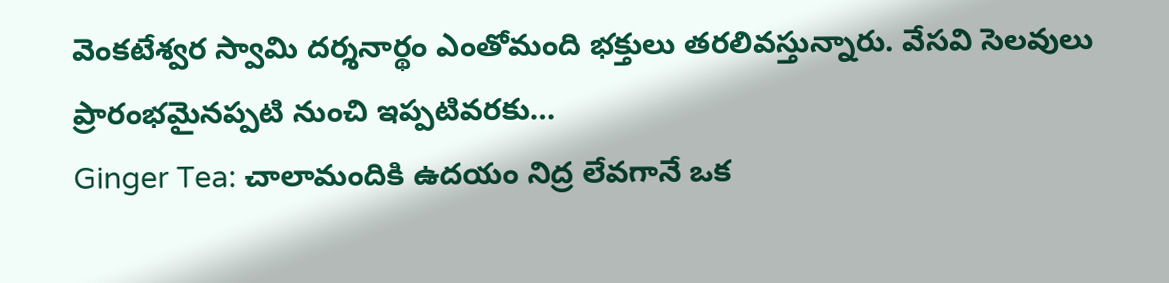వెంకటేశ్వర స్వామి దర్శనార్థం ఎంతోమంది భక్తులు తరలివస్తున్నారు. వేసవి సెలవులు ప్రారంభమైనప్పటి నుంచి ఇప్పటివరకు…
Ginger Tea: చాలామందికి ఉదయం నిద్ర లేవగానే ఒక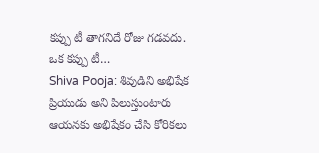కప్పు టీ తాగనిదే రోజు గడవదు. ఒక కప్పు టీ…
Shiva Pooja: శివుడిని అభిషేక ప్రియుడు అని పిలుస్తుంటారు ఆయనకు అభిషేకం చేసి కోరికలు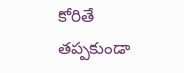కోరితే తప్పకుండా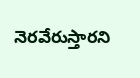నెరవేరుస్తారని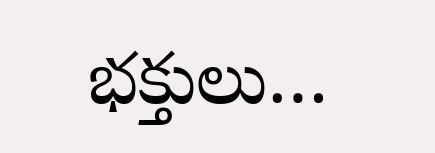భక్తులు…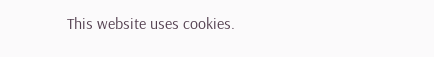This website uses cookies.